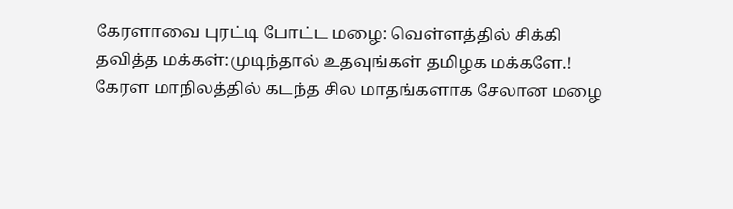கேரளாவை புரட்டி போட்ட மழை: வெள்ளத்தில் சிக்கி தவித்த மக்கள்:முடிந்தால் உதவுங்கள் தமிழக மக்களே.!
கேரள மாநிலத்தில் கடந்த சில மாதங்களாக சேலான மழை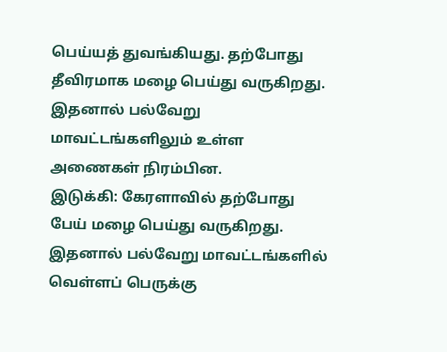பெய்யத் துவங்கியது. தற்போது தீவிரமாக மழை பெய்து வருகிறது. இதனால் பல்வேறு மாவட்டங்களிலும் உள்ள அணைகள் நிரம்பின.
இடுக்கி: கேரளாவில் தற்போது பேய் மழை பெய்து வருகிறது. இதனால் பல்வேறு மாவட்டங்களில் வெள்ளப் பெருக்கு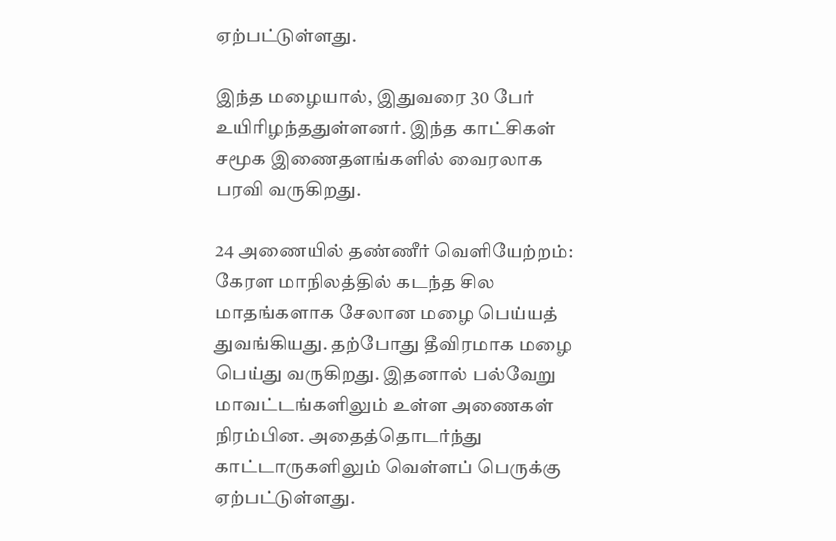ஏற்பட்டுள்ளது.

இந்த மழையால், இதுவரை 30 பேர் உயிரிழந்ததுள்ளனர். இந்த காட்சிகள் சமூக இணைதளங்களில் வைரலாக பரவி வருகிறது.

24 அணையில் தண்ணீர் வெளியேற்றம்:
கேரள மாநிலத்தில் கடந்த சில மாதங்களாக சேலான மழை பெய்யத் துவங்கியது. தற்போது தீவிரமாக மழை பெய்து வருகிறது. இதனால் பல்வேறு மாவட்டங்களிலும் உள்ள அணைகள் நிரம்பின. அதைத்தொடர்ந்து காட்டாருகளிலும் வெள்ளப் பெருக்கு ஏற்பட்டுள்ளது.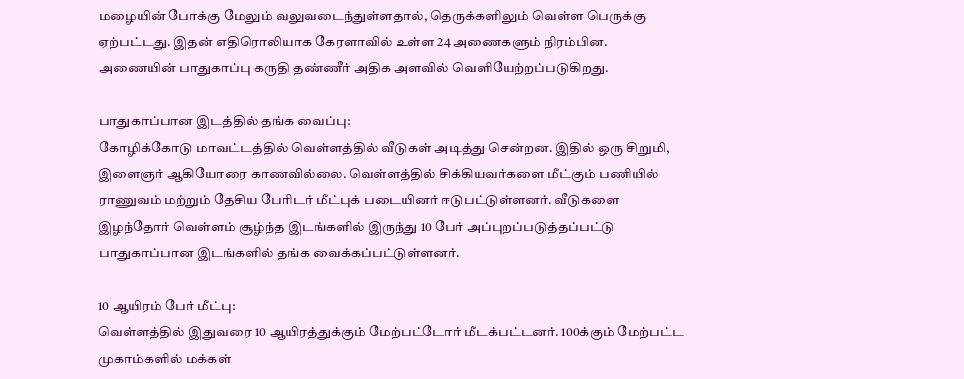மழையின் போக்கு மேலும் வலுவடைந்துள்ளதால், தெருக்களிலும் வெள்ள பெருக்கு ஏற்பட்டது. இதன் எதிரொலியாக கேரளாவில் உள்ள 24 அணைகளும் நிரம்பின. அணையின் பாதுகாப்பு கருதி தண்ணீர் அதிக அளவில் வெளியேற்றப்படுகிறது.

பாதுகாப்பான இடத்தில் தங்க வைப்பு:
கோழிக்கோடு மாவட்டத்தில் வெள்ளத்தில் வீடுகள் அடித்து சென்றன. இதில் ஒரு சிறுமி, இளைஞர் ஆகியோரை காணவில்லை. வெள்ளத்தில் சிக்கியவர்களை மீட்கும் பணியில் ராணுவம் மற்றும் தேசிய பேரிடர் மீட்புக் படையினர் ஈடுபட்டுள்ளனர். வீடுகளை இழந்தோர் வெள்ளம் சூழ்ந்த இடங்களில் இருந்து 10 பேர் அப்புறப்படுத்தப்பட்டு பாதுகாப்பான இடங்களில் தங்க வைக்கப்பட்டுள்ளனர்.

10 ஆயிரம் பேர் மீட்பு:
வெள்ளத்தில் இதுவரை 10 ஆயிரத்துக்கும் மேற்பட்டோர் மீடக்பட்டனர். 100க்கும் மேற்பட்ட முகாம்களில் மக்கள்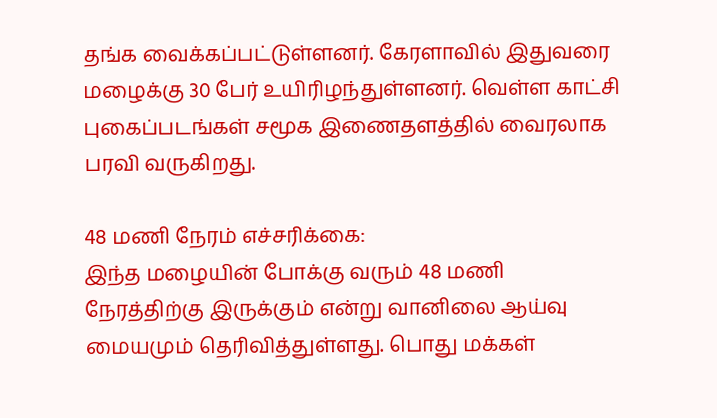தங்க வைக்கப்பட்டுள்ளனர். கேரளாவில் இதுவரை மழைக்கு 30 பேர் உயிரிழந்துள்ளனர். வெள்ள காட்சி புகைப்படங்கள் சமூக இணைதளத்தில் வைரலாக பரவி வருகிறது.

48 மணி நேரம் எச்சரிக்கை:
இந்த மழையின் போக்கு வரும் 48 மணி நேரத்திற்கு இருக்கும் என்று வானிலை ஆய்வு மையமும் தெரிவித்துள்ளது. பொது மக்கள்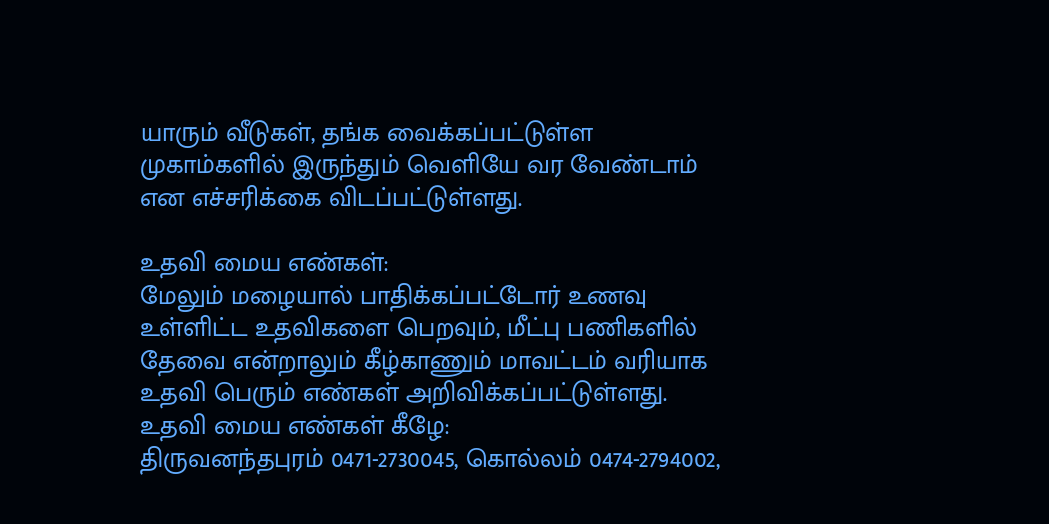யாரும் வீடுகள், தங்க வைக்கப்பட்டுள்ள முகாம்களில் இருந்தும் வெளியே வர வேண்டாம் என எச்சரிக்கை விடப்பட்டுள்ளது.

உதவி மைய எண்கள்:
மேலும் மழையால் பாதிக்கப்பட்டோர் உணவு உள்ளிட்ட உதவிகளை பெறவும், மீட்பு பணிகளில் தேவை என்றாலும் கீழ்காணும் மாவட்டம் வரியாக உதவி பெரும் எண்கள் அறிவிக்கப்பட்டுள்ளது.
உதவி மைய எண்கள் கீழே:
திருவனந்தபுரம் 0471-2730045, கொல்லம் 0474-2794002,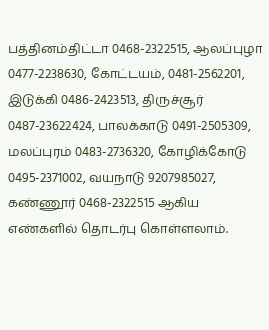பத்தினம்திட்டா 0468-2322515, ஆலப்புழா 0477-2238630, கோட்டயம், 0481-2562201, இடுக்கி 0486-2423513, திருச்சூர் 0487-23622424, பாலக்காடு 0491-2505309, மலப்புரம் 0483-2736320, கோழிக்கோடு 0495-2371002, வயநாடு 9207985027, கண்ணூர் 0468-2322515 ஆகிய எண்களில் தொடர்பு கொள்ளலாம்.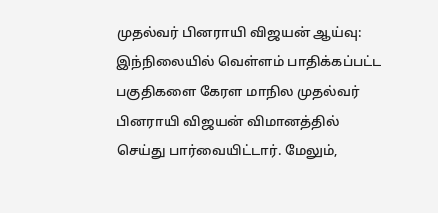முதல்வர் பினராயி விஜயன் ஆய்வு:
இந்நிலையில் வெள்ளம் பாதிக்கப்பட்ட பகுதிகளை கேரள மாநில முதல்வர் பினராயி விஜயன் விமானத்தில் செய்து பார்வையிட்டார். மேலும்,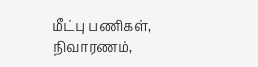மீட்பு பணிகள், நிவாரணம்,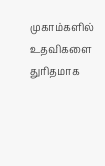முகாம்களில் உதவிகளை துரிதமாக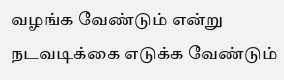வழங்க வேண்டும் என்று நடவடிக்கை எடுக்க வேண்டும்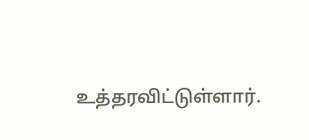உத்தரவிட்டுள்ளார்.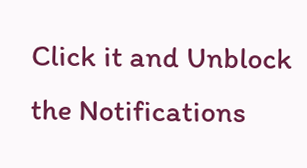Click it and Unblock the Notifications